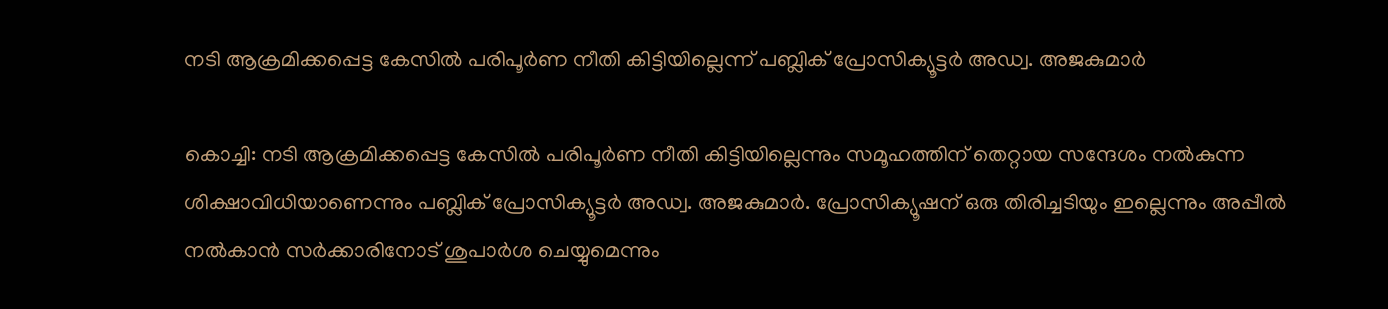നടി ആക്രമിക്കപ്പെട്ട കേസിൽ പരിപൂര്‍ണ നീതി കിട്ടിയില്ലെന്ന് പബ്ലിക് പ്രോസിക്യൂട്ടർ അഡ്വ. അജകുമാർ

കൊച്ചി: നടി ആക്രമിക്കപ്പെട്ട കേസിൽ പരിപൂര്‍ണ നീതി കിട്ടിയില്ലെന്നും സമൂഹത്തിന് തെറ്റായ സന്ദേശം നൽകുന്ന ശിക്ഷാവിധിയാണെന്നും പബ്ലിക് പ്രോസിക്യൂട്ടർ അഡ്വ. അജകുമാർ. പ്രോസിക്യൂഷന് ഒരു തിരിച്ചടിയും ഇല്ലെന്നും അപ്പീൽ നൽകാൻ സർക്കാരിനോട് ശുപാർശ ചെയ്യുമെന്നും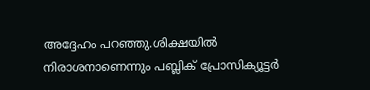അദ്ദേഹം പറഞ്ഞു.ശിക്ഷയിൽ നിരാശനാണെന്നും പബ്ലിക് പ്രോസിക്യൂട്ടർ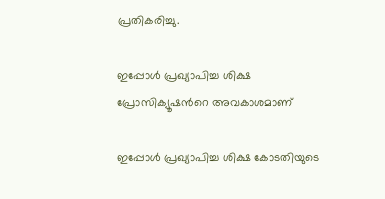പ്രതികരിച്ചു.

ഇപ്പോൾ പ്രഖ്യാപിച്ച ശിക്ഷ പ്രോസിക്യൂഷന്‍റെ അവകാശമാണ്

ഇപ്പോൾ പ്രഖ്യാപിച്ച ശിക്ഷ കോടതിയുടെ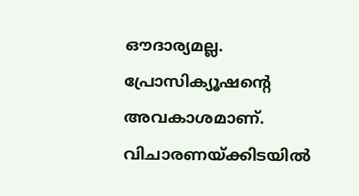ഔദാര്യമല്ല. പ്രോസിക്യൂഷന്‍റെ അവകാശമാണ്. വിചാരണയ്ക്കിടയിൽ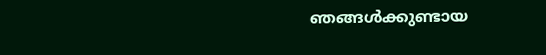ഞങ്ങൾക്കുണ്ടായ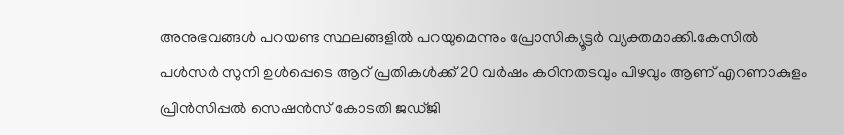അനുഭവങ്ങൾ പറയണ്ട സ്ഥലങ്ങളിൽ പറയുമെന്നും പ്രോസിക്യൂട്ടർ വ്യക്തമാക്കി.കേസിൽ പൾസർ സുനി ഉൾപ്പെടെ ആറ് പ്രതികൾക്ക് 20 വർഷം കഠിനതടവും പിഴവും ആണ് എറണാകുളം പ്രിൻസിപ്പൽ സെഷൻസ് കോടതി ജഡ്ജി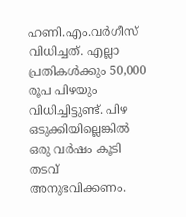ഹണി.എം.വർഗീസ് വിധിച്ചത്. എല്ലാ പ്രതികള്‍ക്കും 50,000 രൂപ പിഴയും വിധിച്ചിട്ടുണ്ട്. പിഴ ഒടുക്കിയില്ലെങ്കിൽ ഒരു വർഷം കൂടി തടവ് അനുഭവിക്കണം.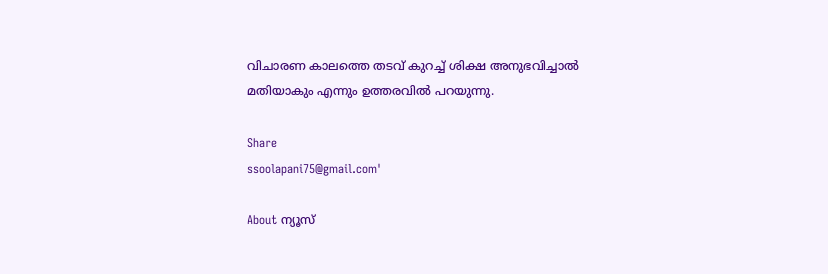വിചാരണ കാലത്തെ തടവ് കുറച്ച് ശിക്ഷ അനുഭവിച്ചാൽ മതിയാകും എന്നും ഉത്തരവില്‍ പറയുന്നു.

Share
ssoolapani75@gmail.com'

About ന്യൂസ്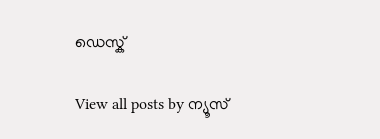ഡെസ്ക്

View all posts by ന്യൂസ്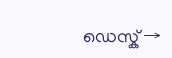ഡെസ്ക് →